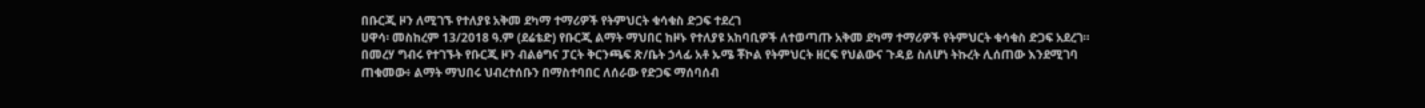በቡርጂ ዞን ለሚገኙ የተለያዩ አቅመ ደካማ ተማሪዎች የትምህርት ቁሳቁስ ድጋፍ ተደረገ
ሀዋሳ፡ መስከረም 13/2018 ዓ.ም (ደሬቴድ) የቡርጂ ልማት ማህበር ከዞኑ የተለያዩ አከባቢዎች ለተወጣጡ አቅመ ደካማ ተማሪዎች የትምህርት ቁሳቁስ ድጋፍ አደረገ።
በመረሃ ግብሩ የተገኙት የቡርጂ ዞን ብልፅግና ፓርት ቅርንጫፍ ጽ/ቤት ኃላፊ አቶ ኡሜ ቾኮል የትምህርት ዘርፍ የህልውና ጉዳይ ስለሆነ ትኩረት ሊሰጠው እንደሚገባ ጠቁመው፥ ልማት ማህበሩ ህብረተሰቡን በማስተባበር ለሰራው የድጋፍ ማሰባሰብ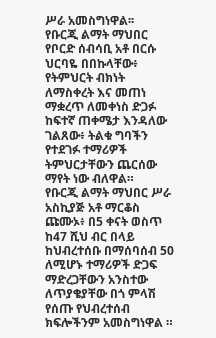ሥራ አመስግነዋል፡፡
የቡርጂ ልማት ማህበር የቦርድ ሰብሳቢ አቶ በርሱ ህርባዬ በበኩላቸው፥ የትምህርት ብክነት ለማስቀረት እና መጠነ ማቋረጥ ለመቀነስ ድጋፉ ከፍተኛ ጠቀሜታ እንዳለው ገልጸው፥ ትልቁ ግባችን የተደገፉ ተማሪዎች ትምህርታቸውን ጨርሰው ማየት ነው ብለዋል።
የቡርጂ ልማት ማህበር ሥራ አስኪያጅ አቶ ማርቆስ ጩሙኦ፥ በ5 ቀናት ወስጥ ከ47 ሺህ ብር በላይ ከህብረተሰቡ በማሰባሰብ 50 ለሚሆኑ ተማሪዎች ድጋፍ ማድረጋቸውን አንስተው ለጥያቄያቸው በጎ ምላሽ የሰጡ የህብረተሰብ ክፍሎችንም አመስግነዋል ።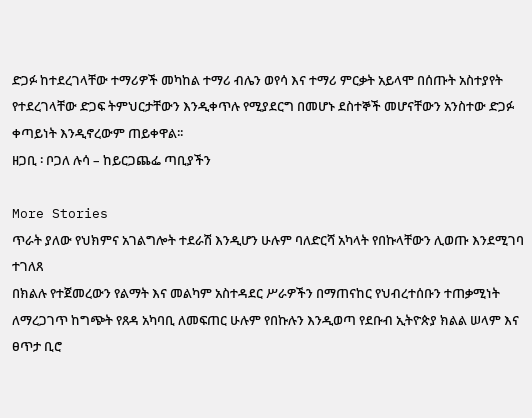ድጋፉ ከተደረገላቸው ተማሪዎች መካከል ተማሪ ብሌን ወየሳ እና ተማሪ ምርቃት አይላሞ በሰጡት አስተያየት የተደረገላቸው ድጋፍ ትምህርታቸውን እንዲቀጥሉ የሚያደርግ በመሆኑ ደስተኞች መሆናቸውን አንስተው ድጋፉ ቀጣይነት እንዲኖረውም ጠይቀዋል፡፡
ዘጋቢ ፡ ቦጋለ ሉሳ – ከይርጋጨፌ ጣቢያችን

More Stories
ጥራት ያለው የህክምና አገልግሎት ተደራሽ እንዲሆን ሁሉም ባለድርሻ አካላት የበኩላቸውን ሊወጡ እንደሚገባ ተገለጸ
በክልሉ የተጀመረውን የልማት እና መልካም አስተዳደር ሥራዎችን በማጠናከር የህብረተሰቡን ተጠቃሚነት ለማረጋገጥ ከግጭት የጸዳ አካባቢ ለመፍጠር ሁሉም የበኩሉን እንዲወጣ የደቡብ ኢትዮጵያ ክልል ሠላም እና ፀጥታ ቢሮ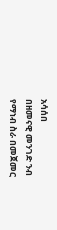አሳሰበ
በዘመናዊ መንገድ ንብ የማነብ ስራ በመጀመር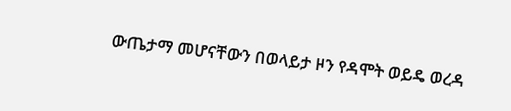ውጤታማ መሆናቸውን በወላይታ ዞን የዳሞት ወይዴ ወረዳ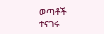ወጣቶች ተናገሩ